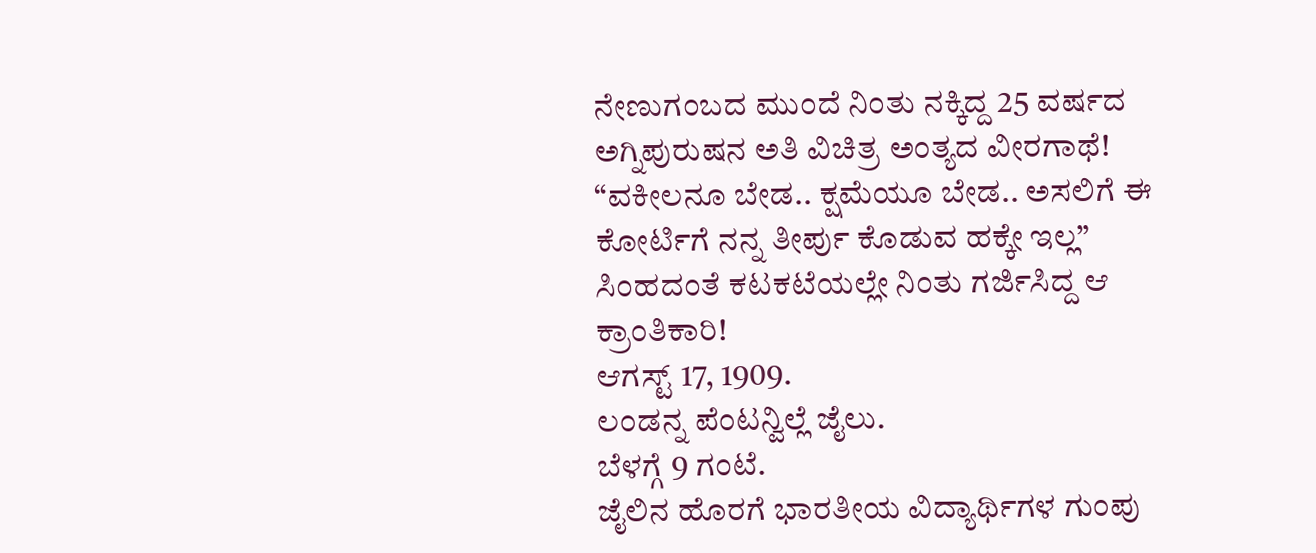ನೇಣುಗಂಬದ ಮುಂದೆ ನಿಂತು ನಕ್ಕಿದ್ದ 25 ವರ್ಷದ ಅಗ್ನಿಪುರುಷನ ಅತಿ ವಿಚಿತ್ರ ಅಂತ್ಯದ ವೀರಗಾಥೆ!
“ವಕೀಲನೂ ಬೇಡ.. ಕ್ಷಮೆಯೂ ಬೇಡ.. ಅಸಲಿಗೆ ಈ ಕೋರ್ಟಿಗೆ ನನ್ನ ತೀರ್ಪು ಕೊಡುವ ಹಕ್ಕೇ ಇಲ್ಲ”
ಸಿಂಹದಂತೆ ಕಟಕಟೆಯಲ್ಲೇ ನಿಂತು ಗರ್ಜಿಸಿದ್ದ ಆ ಕ್ರಾಂತಿಕಾರಿ!
ಆಗಸ್ಟ್ 17, 1909.
ಲಂಡನ್ನ ಪೆಂಟನ್ವಿಲ್ಲೆ ಜೈಲು.
ಬೆಳಗ್ಗೆ 9 ಗಂಟೆ.
ಜೈಲಿನ ಹೊರಗೆ ಭಾರತೀಯ ವಿದ್ಯಾರ್ಥಿಗಳ ಗುಂಪು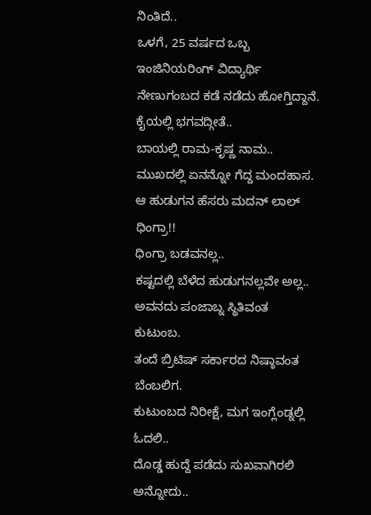ನಿಂತಿದೆ..
ಒಳಗೆ, 25 ವರ್ಷದ ಒಬ್ಬ ಇಂಜಿನಿಯರಿಂಗ್ ವಿದ್ಯಾರ್ಥಿ ನೇಣುಗಂಬದ ಕಡೆ ನಡೆದು ಹೋಗ್ತಿದ್ದಾನೆ.
ಕೈಯಲ್ಲಿ ಭಗವದ್ಗೀತೆ..
ಬಾಯಲ್ಲಿ ರಾಮ-ಕೃಷ್ಣ ನಾಮ..
ಮುಖದಲ್ಲಿ ಏನನ್ನೋ ಗೆದ್ದ ಮಂದಹಾಸ.
ಆ ಹುಡುಗನ ಹೆಸರು ಮದನ್ ಲಾಲ್ ಧಿಂಗ್ರಾ!!
ಧಿಂಗ್ರಾ ಬಡವನಲ್ಲ..
ಕಷ್ಟದಲ್ಲಿ ಬೆಳೆದ ಹುಡುಗನಲ್ಲವೇ ಅಲ್ಲ..
ಅವನದು ಪಂಜಾಬ್ನ ಸ್ಥಿತಿವಂತ ಕುಟುಂಬ.
ತಂದೆ ಬ್ರಿಟಿಷ್ ಸರ್ಕಾರದ ನಿಷ್ಠಾವಂತ ಬೆಂಬಲಿಗ.
ಕುಟುಂಬದ ನಿರೀಕ್ಷೆ, ಮಗ ಇಂಗ್ಲೆಂಡ್ನಲ್ಲಿ ಓದಲಿ..
ದೊಡ್ಡ ಹುದ್ದೆ ಪಡೆದು ಸುಖವಾಗಿರಲಿ ಅನ್ನೋದು..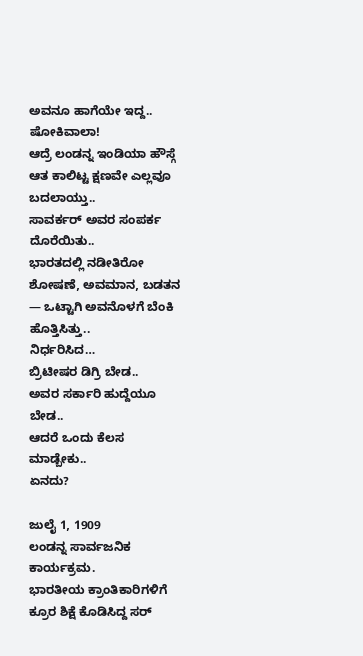ಅವನೂ ಹಾಗೆಯೇ ಇದ್ದ.. ಷೋಕಿವಾಲಾ!
ಆದ್ರೆ ಲಂಡನ್ನ ಇಂಡಿಯಾ ಹೌಸ್ಗೆ ಆತ ಕಾಲಿಟ್ಟ ಕ್ಷಣವೇ ಎಲ್ಲವೂ ಬದಲಾಯ್ತು..
ಸಾವರ್ಕರ್ ಅವರ ಸಂಪರ್ಕ ದೊರೆಯಿತು..
ಭಾರತದಲ್ಲಿ ನಡೀತಿರೋ ಶೋಷಣೆ, ಅವಮಾನ, ಬಡತನ — ಒಟ್ಟಾಗಿ ಅವನೊಳಗೆ ಬೆಂಕಿ ಹೊತ್ತಿಸಿತ್ತು..
ನಿರ್ಧರಿಸಿದ…
ಬ್ರಿಟೀಷರ ಡಿಗ್ರಿ ಬೇಡ..
ಅವರ ಸರ್ಕಾರಿ ಹುದ್ದೆಯೂ ಬೇಡ..
ಆದರೆ ಒಂದು ಕೆಲಸ ಮಾಡ್ಬೇಕು..
ಏನದು?

ಜುಲೈ 1, 1909
ಲಂಡನ್ನ ಸಾರ್ವಜನಿಕ ಕಾರ್ಯಕ್ರಮ.
ಭಾರತೀಯ ಕ್ರಾಂತಿಕಾರಿಗಳಿಗೆ ಕ್ರೂರ ಶಿಕ್ಷೆ ಕೊಡಿಸಿದ್ದ ಸರ್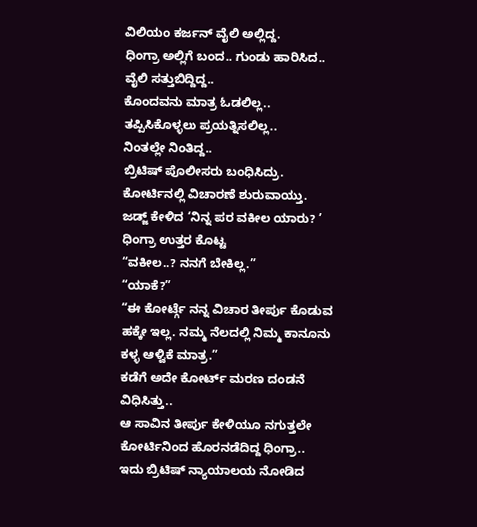ವಿಲಿಯಂ ಕರ್ಜನ್ ವೈಲಿ ಅಲ್ಲಿದ್ದ.
ಧಿಂಗ್ರಾ ಅಲ್ಲಿಗೆ ಬಂದ.. ಗುಂಡು ಹಾರಿಸಿದ..
ವೈಲಿ ಸತ್ತುಬಿದ್ದಿದ್ದ..
ಕೊಂದವನು ಮಾತ್ರ ಓಡಲಿಲ್ಲ..
ತಪ್ಪಿಸಿಕೊಳ್ಳಲು ಪ್ರಯತ್ನಿಸಲಿಲ್ಲ..
ನಿಂತಲ್ಲೇ ನಿಂತಿದ್ದ..
ಬ್ರಿಟಿಷ್ ಪೊಲೀಸರು ಬಂಧಿಸಿದ್ರು.
ಕೋರ್ಟಿನಲ್ಲಿ ವಿಚಾರಣೆ ಶುರುವಾಯ್ತು.
ಜಡ್ಜ್ ಕೇಳಿದ ‘ನಿನ್ನ ಪರ ವಕೀಲ ಯಾರು? ’
ಧಿಂಗ್ರಾ ಉತ್ತರ ಕೊಟ್ಟ
“ವಕೀಲ..? ನನಗೆ ಬೇಕಿಲ್ಲ.”
“ಯಾಕೆ?”
“ಈ ಕೋರ್ಟ್ಗೆ ನನ್ನ ವಿಚಾರ ತೀರ್ಪು ಕೊಡುವ ಹಕ್ಕೇ ಇಲ್ಲ. ನಮ್ಮ ನೆಲದಲ್ಲಿ ನಿಮ್ಮ ಕಾನೂನು ಕಳ್ಳ ಆಳ್ವಿಕೆ ಮಾತ್ರ.”
ಕಡೆಗೆ ಅದೇ ಕೋರ್ಟ್ ಮರಣ ದಂಡನೆ ವಿಧಿಸಿತ್ತು..
ಆ ಸಾವಿನ ತೀರ್ಪು ಕೇಳಿಯೂ ನಗುತ್ತಲೇ ಕೋರ್ಟಿನಿಂದ ಹೊರನಡೆದಿದ್ದ ಧಿಂಗ್ರಾ..
ಇದು ಬ್ರಿಟಿಷ್ ನ್ಯಾಯಾಲಯ ನೋಡಿದ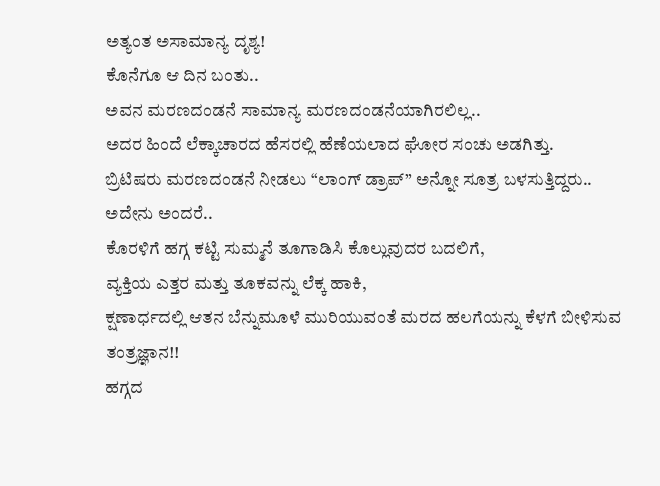ಅತ್ಯಂತ ಅಸಾಮಾನ್ಯ ದೃಶ್ಯ!
ಕೊನೆಗೂ ಆ ದಿನ ಬಂತು..
ಅವನ ಮರಣದಂಡನೆ ಸಾಮಾನ್ಯ ಮರಣದಂಡನೆಯಾಗಿರಲಿಲ್ಲ..
ಅದರ ಹಿಂದೆ ಲೆಕ್ಕಾಚಾರದ ಹೆಸರಲ್ಲಿ ಹೆಣೆಯಲಾದ ಘೋರ ಸಂಚು ಅಡಗಿತ್ತು.
ಬ್ರಿಟಿಷರು ಮರಣದಂಡನೆ ನೀಡಲು “ಲಾಂಗ್ ಡ್ರಾಪ್” ಅನ್ನೋ ಸೂತ್ರ ಬಳಸುತ್ತಿದ್ದರು..
ಅದೇನು ಅಂದರೆ..
ಕೊರಳಿಗೆ ಹಗ್ಗ ಕಟ್ಟಿ ಸುಮ್ಮನೆ ತೂಗಾಡಿಸಿ ಕೊಲ್ಲುವುದರ ಬದಲಿಗೆ,
ವ್ಯಕ್ತಿಯ ಎತ್ತರ ಮತ್ತು ತೂಕವನ್ನು ಲೆಕ್ಕ ಹಾಕಿ,
ಕ್ಷಣಾರ್ಧದಲ್ಲಿ ಆತನ ಬೆನ್ನುಮೂಳೆ ಮುರಿಯುವಂತೆ ಮರದ ಹಲಗೆಯನ್ನು ಕೆಳಗೆ ಬೀಳಿಸುವ ತಂತ್ರಜ್ಞಾನ!!
ಹಗ್ಗದ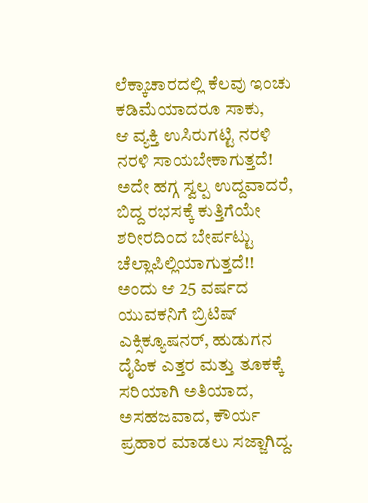ಲೆಕ್ಕಾಚಾರದಲ್ಲಿ ಕೆಲವು ಇಂಚು ಕಡಿಮೆಯಾದರೂ ಸಾಕು,
ಆ ವ್ಯಕ್ತಿ ಉಸಿರುಗಟ್ಟಿ ನರಳಿ ನರಳಿ ಸಾಯಬೇಕಾಗುತ್ತದೆ!
ಅದೇ ಹಗ್ಗ ಸ್ವಲ್ಪ ಉದ್ದವಾದರೆ, ಬಿದ್ದ ರಭಸಕ್ಕೆ ಕುತ್ತಿಗೆಯೇ ಶರೀರದಿಂದ ಬೇರ್ಪಟ್ಟು ಚೆಲ್ಲಾಪಿಲ್ಲಿಯಾಗುತ್ತದೆ!!
ಅಂದು ಆ 25 ವರ್ಷದ ಯುವಕನಿಗೆ ಬ್ರಿಟಿಷ್ ಎಕ್ಸಿಕ್ಯೂಷನರ್, ಹುಡುಗನ ದೈಹಿಕ ಎತ್ತರ ಮತ್ತು ತೂಕಕ್ಕೆ ಸರಿಯಾಗಿ ಅತಿಯಾದ, ಅಸಹಜವಾದ, ಕೌರ್ಯ ಪ್ರಹಾರ ಮಾಡಲು ಸಜ್ಜಾಗಿದ್ದ.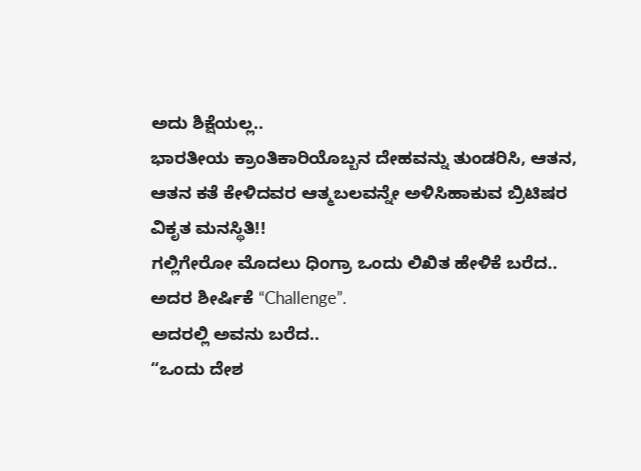ಅದು ಶಿಕ್ಷೆಯಲ್ಲ..
ಭಾರತೀಯ ಕ್ರಾಂತಿಕಾರಿಯೊಬ್ಬನ ದೇಹವನ್ನು ತುಂಡರಿಸಿ, ಆತನ, ಆತನ ಕತೆ ಕೇಳಿದವರ ಆತ್ಮಬಲವನ್ನೇ ಅಳಿಸಿಹಾಕುವ ಬ್ರಿಟಿಷರ ವಿಕೃತ ಮನಸ್ಥಿತಿ!!
ಗಲ್ಲಿಗೇರೋ ಮೊದಲು ಧಿಂಗ್ರಾ ಒಂದು ಲಿಖಿತ ಹೇಳಿಕೆ ಬರೆದ..
ಅದರ ಶೀರ್ಷಿಕೆ “Challenge”.
ಅದರಲ್ಲಿ ಅವನು ಬರೆದ..
“ಒಂದು ದೇಶ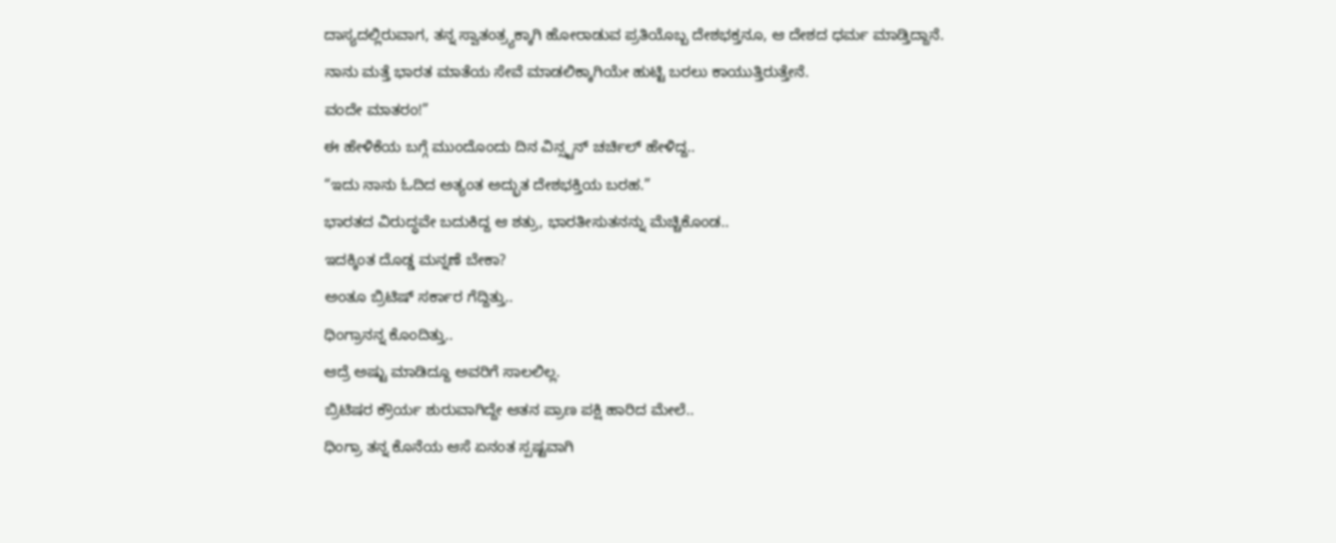ದಾಸ್ಯದಲ್ಲಿರುವಾಗ, ತನ್ನ ಸ್ವಾತಂತ್ರ್ಯಕ್ಕಾಗಿ ಹೋರಾಡುವ ಪ್ರತಿಯೊಬ್ಬ ದೇಶಭಕ್ತನೂ, ಆ ದೇಶದ ಧರ್ಮ ಮಾಡ್ತಿದ್ದಾನೆ.
ನಾನು ಮತ್ತೆ ಭಾರತ ಮಾತೆಯ ಸೇವೆ ಮಾಡಲಿಕ್ಕಾಗಿಯೇ ಹುಟ್ಟಿ ಬರಲು ಕಾಯುತ್ತಿರುತ್ತೇನೆ.
ವಂದೇ ಮಾತರಂ!”
ಈ ಹೇಳಿಕೆಯ ಬಗ್ಗೆ ಮುಂದೊಂದು ದಿನ ವಿನ್ಸ್ಟನ್ ಚರ್ಚಿಲ್ ಹೇಳಿದ್ದ..
“ಇದು ನಾನು ಓದಿದ ಅತ್ಯಂತ ಅದ್ಭುತ ದೇಶಭಕ್ತಿಯ ಬರಹ.”
ಭಾರತದ ವಿರುದ್ಧವೇ ಬದುಕಿದ್ದ ಆ ಶತ್ರು, ಭಾರತೀಸುತನನ್ನು ಮೆಚ್ಚಿಕೊಂಡ..
ಇದಕ್ಕಿಂತ ದೊಡ್ಡ ಮನ್ನಣೆ ಬೇಕಾ?
ಅಂತೂ ಬ್ರಿಟಿಷ್ ಸರ್ಕಾರ ಗೆದ್ದಿತ್ತು..
ಧಿಂಗ್ರಾನನ್ನ ಕೊಂದಿತ್ತು..
ಆದ್ರೆ ಅಷ್ಟು ಮಾಡಿದ್ದೂ ಅವರಿಗೆ ಸಾಲಲಿಲ್ಲ.
ಬ್ರಿಟಿಷರ ಕ್ರೌರ್ಯ ಶುರುವಾಗಿದ್ದೇ ಆತನ ಪ್ರಾಣ ಪಕ್ಷಿ ಹಾರಿದ ಮೇಲೆ..
ಧಿಂಗ್ರಾ ತನ್ನ ಕೊನೆಯ ಆಸೆ ಏನಂತ ಸ್ಪಷ್ಟವಾಗಿ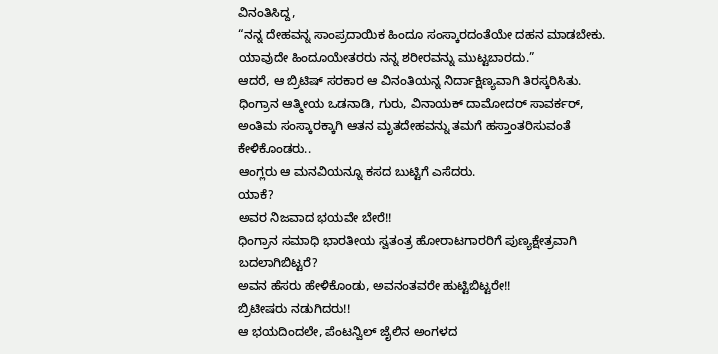ವಿನಂತಿಸಿದ್ದ,
“ನನ್ನ ದೇಹವನ್ನ ಸಾಂಪ್ರದಾಯಿಕ ಹಿಂದೂ ಸಂಸ್ಕಾರದಂತೆಯೇ ದಹನ ಮಾಡಬೇಕು. ಯಾವುದೇ ಹಿಂದೂಯೇತರರು ನನ್ನ ಶರೀರವನ್ನು ಮುಟ್ಟಬಾರದು.”
ಆದರೆ, ಆ ಬ್ರಿಟಿಷ್ ಸರಕಾರ ಆ ವಿನಂತಿಯನ್ನ ನಿರ್ದಾಕ್ಷಿಣ್ಯವಾಗಿ ತಿರಸ್ಕರಿಸಿತು.
ಧಿಂಗ್ರಾನ ಆತ್ಮೀಯ ಒಡನಾಡಿ, ಗುರು, ವಿನಾಯಕ್ ದಾಮೋದರ್ ಸಾವರ್ಕರ್, ಅಂತಿಮ ಸಂಸ್ಕಾರಕ್ಕಾಗಿ ಆತನ ಮೃತದೇಹವನ್ನು ತಮಗೆ ಹಸ್ತಾಂತರಿಸುವಂತೆ ಕೇಳಿಕೊಂಡರು..
ಆಂಗ್ಲರು ಆ ಮನವಿಯನ್ನೂ ಕಸದ ಬುಟ್ಟಿಗೆ ಎಸೆದರು.
ಯಾಕೆ?
ಅವರ ನಿಜವಾದ ಭಯವೇ ಬೇರೆ!!
ಧಿಂಗ್ರಾನ ಸಮಾಧಿ ಭಾರತೀಯ ಸ್ವತಂತ್ರ ಹೋರಾಟಗಾರರಿಗೆ ಪುಣ್ಯಕ್ಷೇತ್ರವಾಗಿ ಬದಲಾಗಿಬಿಟ್ಟರೆ?
ಅವನ ಹೆಸರು ಹೇಳಿಕೊಂಡು, ಅವನಂತವರೇ ಹುಟ್ಟಿಬಿಟ್ಟರೇ!!
ಬ್ರಿಟೀಷರು ನಡುಗಿದರು!!
ಆ ಭಯದಿಂದಲೇ, ಪೆಂಟನ್ವಿಲ್ ಜೈಲಿನ ಅಂಗಳದ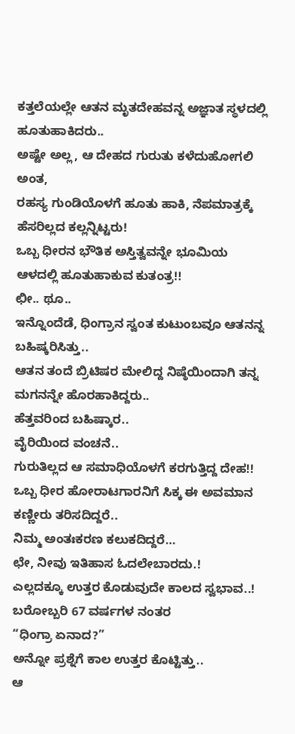ಕತ್ತಲೆಯಲ್ಲೇ ಆತನ ಮೃತದೇಹವನ್ನ ಅಜ್ಞಾತ ಸ್ಥಳದಲ್ಲಿ ಹೂತುಹಾಕಿದರು..
ಅಷ್ಟೇ ಅಲ್ಲ, ಆ ದೇಹದ ಗುರುತು ಕಳೆದುಹೋಗಲಿ ಅಂತ,
ರಹಸ್ಯ ಗುಂಡಿಯೊಳಗೆ ಹೂತು ಹಾಕಿ, ನೆಪಮಾತ್ರಕ್ಕೆ
ಹೆಸರಿಲ್ಲದ ಕಲ್ಲನ್ನಿಟ್ಟರು!
ಒಬ್ಬ ಧೀರನ ಭೌತಿಕ ಅಸ್ತಿತ್ವವನ್ನೇ ಭೂಮಿಯ ಆಳದಲ್ಲಿ ಹೂತುಹಾಕುವ ಕುತಂತ್ರ!!
ಛೀ.. ಥೂ..
ಇನ್ನೊಂದೆಡೆ, ಧಿಂಗ್ರಾನ ಸ್ವಂತ ಕುಟುಂಬವೂ ಆತನನ್ನ ಬಹಿಷ್ಕರಿಸಿತ್ತು..
ಆತನ ತಂದೆ ಬ್ರಿಟಿಷರ ಮೇಲಿದ್ದ ನಿಷ್ಠೆಯಿಂದಾಗಿ ತನ್ನ ಮಗನನ್ನೇ ಹೊರಹಾಕಿದ್ದರು..
ಹೆತ್ತವರಿಂದ ಬಹಿಷ್ಕಾರ..
ವೈರಿಯಿಂದ ವಂಚನೆ..
ಗುರುತಿಲ್ಲದ ಆ ಸಮಾಧಿಯೊಳಗೆ ಕರಗುತ್ತಿದ್ದ ದೇಹ!!
ಒಬ್ಬ ಧೀರ ಹೋರಾಟಗಾರನಿಗೆ ಸಿಕ್ಕ ಈ ಅವಮಾನ ಕಣ್ಣೀರು ತರಿಸದಿದ್ದರೆ..
ನಿಮ್ಮ ಅಂತಃಕರಣ ಕಲುಕದಿದ್ದರೆ…
ಛೇ, ನೀವು ಇತಿಹಾಸ ಓದಲೇಬಾರದು.!
ಎಲ್ಲದಕ್ಕೂ ಉತ್ತರ ಕೊಡುವುದೇ ಕಾಲದ ಸ್ವಭಾವ..!
ಬರೋಬ್ಬರಿ 67 ವರ್ಷಗಳ ನಂತರ
“ಧಿಂಗ್ರಾ ಏನಾದ?”
ಅನ್ನೋ ಪ್ರಶ್ನೆಗೆ ಕಾಲ ಉತ್ತರ ಕೊಟ್ಟಿತ್ತು..
ಆ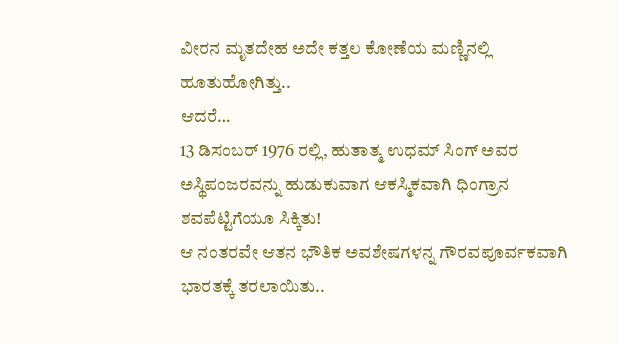ವೀರನ ಮೃತದೇಹ ಅದೇ ಕತ್ತಲ ಕೋಣೆಯ ಮಣ್ಣಿನಲ್ಲಿ ಹೂತುಹೋಗಿತ್ತು..
ಆದರೆ…
13 ಡಿಸಂಬರ್ 1976 ರಲ್ಲಿ, ಹುತಾತ್ಮ ಉಧಮ್ ಸಿಂಗ್ ಅವರ ಅಸ್ಥಿಪಂಜರವನ್ನು ಹುಡುಕುವಾಗ ಆಕಸ್ಮಿಕವಾಗಿ ಧಿಂಗ್ರಾನ ಶವಪೆಟ್ಟಿಗೆಯೂ ಸಿಕ್ಕಿತು!
ಆ ನಂತರವೇ ಆತನ ಭೌತಿಕ ಅವಶೇಷಗಳನ್ನ ಗೌರವಪೂರ್ವಕವಾಗಿ ಭಾರತಕ್ಕೆ ತರಲಾಯಿತು..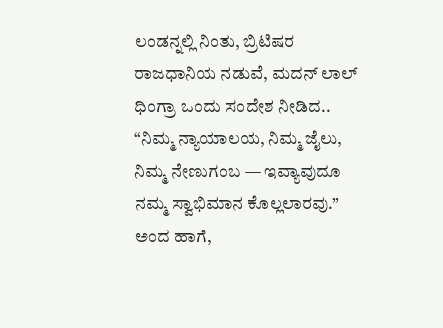ಲಂಡನ್ನಲ್ಲಿ ನಿಂತು, ಬ್ರಿಟಿಷರ ರಾಜಧಾನಿಯ ನಡುವೆ, ಮದನ್ ಲಾಲ್ ಧಿಂಗ್ರಾ ಒಂದು ಸಂದೇಶ ನೀಡಿದ..
“ನಿಮ್ಮ ನ್ಯಾಯಾಲಯ, ನಿಮ್ಮ ಜೈಲು, ನಿಮ್ಮ ನೇಣುಗಂಬ — ಇವ್ಯಾವುದೂ ನಮ್ಮ ಸ್ವಾಭಿಮಾನ ಕೊಲ್ಲಲಾರವು.”
ಅಂದ ಹಾಗೆ,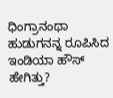ಧಿಂಗ್ರಾನಂಥಾ ಹುಡುಗನನ್ನ ರೂಪಿಸಿದ ಇಂಡಿಯಾ ಹೌಸ್ ಹೇಗಿತ್ತು?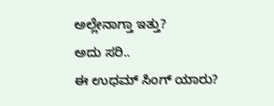ಅಲ್ಲೇನಾಗ್ತಾ ಇತ್ತು?
ಅದು ಸರಿ..
ಈ ಉಧಮ್ ಸಿಂಗ್ ಯಾರು?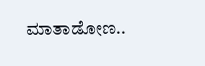ಮಾತಾಡೋಣ..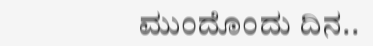ಮುಂದೊಂದು ದಿನ..